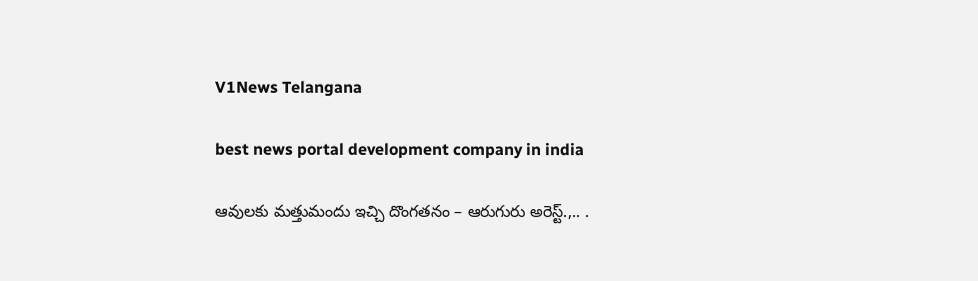V1News Telangana

best news portal development company in india

ఆవులకు మత్తుమందు ఇచ్చి దొంగతనం – ఆరుగురు అరెస్ట్.,.. .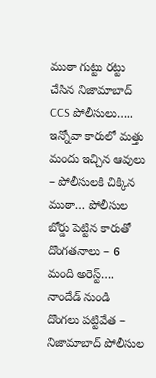ముఠా గుట్టు రట్టు చేసిన నిజామాబాద్ CCS పోలీసులు….. ఇన్నోవా కారులో మత్తు మందు ఇచ్చిన ఆవులు – పోలీసులకి చిక్కిన ముఠా… పోలీసుల బోర్డు పెట్టిన కారుతో దొంగతనాలు – 6 మంది అరెస్ట్…. నాందేడ్‌ నుండి దొంగలు పట్టివేత – నిజామాబాద్ పోలీసుల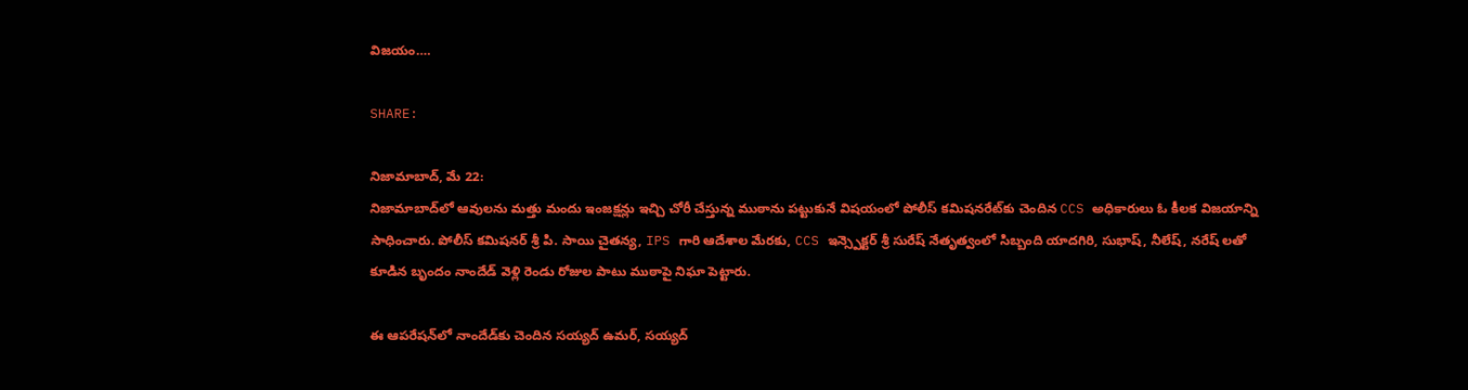విజయం….

SHARE:

నిజామాబాద్, మే 22:
నిజామాబాద్‌లో ఆవులను మత్తు మందు ఇంజక్షన్లు ఇచ్చి చోరీ చేస్తున్న ముఠాను పట్టుకునే విషయంలో పోలీస్ కమిషనరేట్‌కు చెందిన CCS అధికారులు ఓ కీలక విజయాన్ని సాధించారు. పోలీస్ కమిషనర్ శ్రీ పి. సాయి చైతన్య, IPS గారి ఆదేశాల మేరకు, CCS ఇన్స్పెక్టర్ శ్రీ సురేష్ నేతృత్వంలో సిబ్బంది యాదగిరి, సుభాష్, నీలేష్, నరేష్ లతో కూడిన బృందం నాందేడ్‌ వెళ్లి రెండు రోజుల పాటు ముఠాపై నిఘా పెట్టారు.

ఈ ఆపరేషన్‌లో నాందేడ్‌కు చెందిన సయ్యద్ ఉమర్, సయ్యద్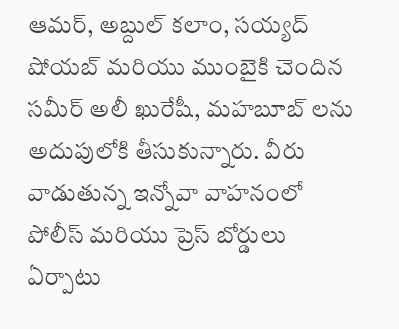ఆమర్, అబ్దుల్ కలాం, సయ్యద్ షోయబ్ మరియు ముంబైకి చెందిన సమీర్ అలీ ఖురేషీ, మహబూబ్ లను అదుపులోకి తీసుకున్నారు. వీరు వాడుతున్న ఇన్నోవా వాహనంలో పోలీస్ మరియు ప్రెస్ బోర్డులు ఏర్పాటు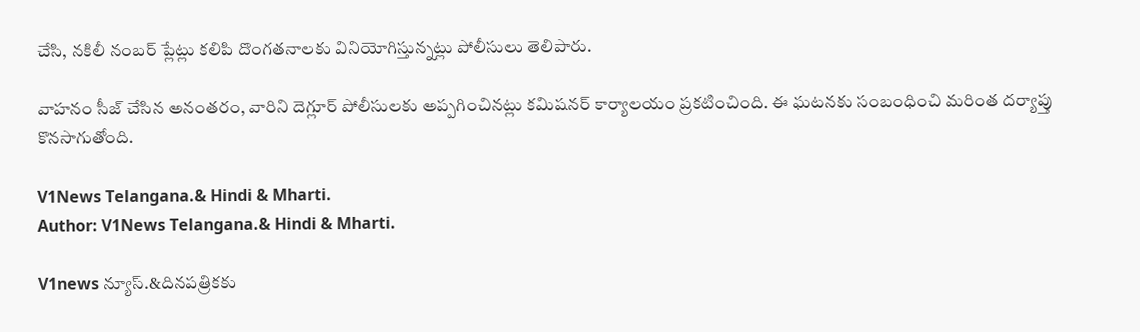చేసి, నకిలీ నంబర్ ప్లేట్లు కలిపి దొంగతనాలకు వినియోగిస్తున్నట్లు పోలీసులు తెలిపారు.

వాహనం సీజ్ చేసిన అనంతరం, వారిని దెగ్లూర్ పోలీసులకు అప్పగించినట్లు కమిషనర్ కార్యాలయం ప్రకటించింది. ఈ ఘటనకు సంబంధించి మరింత దర్యాప్తు కొనసాగుతోంది.

V1News Telangana.& Hindi & Mharti.
Author: V1News Telangana.& Hindi & Mharti.

V1news న్యూస్.&దినపత్రికకు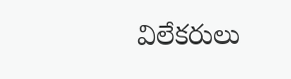విలేకరులు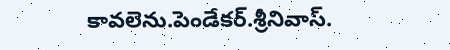కావలెను.పెండేకర్.శ్రీనివాస్.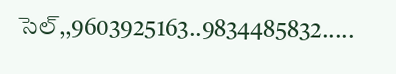సెల్,,9603925163..9834485832.....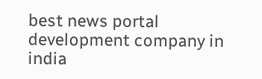best news portal development company in india